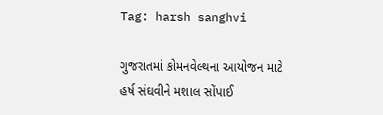Tag: harsh sanghvi

ગુજરાતમાં કોમનવેલ્થના આયોજન માટે હર્ષ સંઘવીને મશાલ સોંપાઈ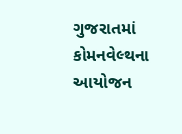ગુજરાતમાં કોમનવેલ્થના આયોજન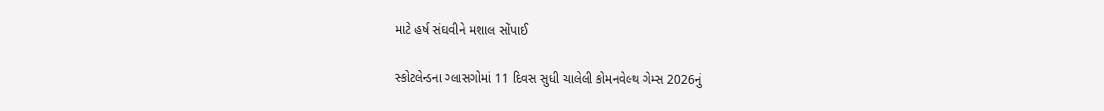માટે હર્ષ સંઘવીને મશાલ સોંપાઈ

સ્કોટલેન્ડના ગ્લાસગોમાં 11 દિવસ સુધી ચાલેલી કોમનવેલ્થ ગેમ્સ 2026નું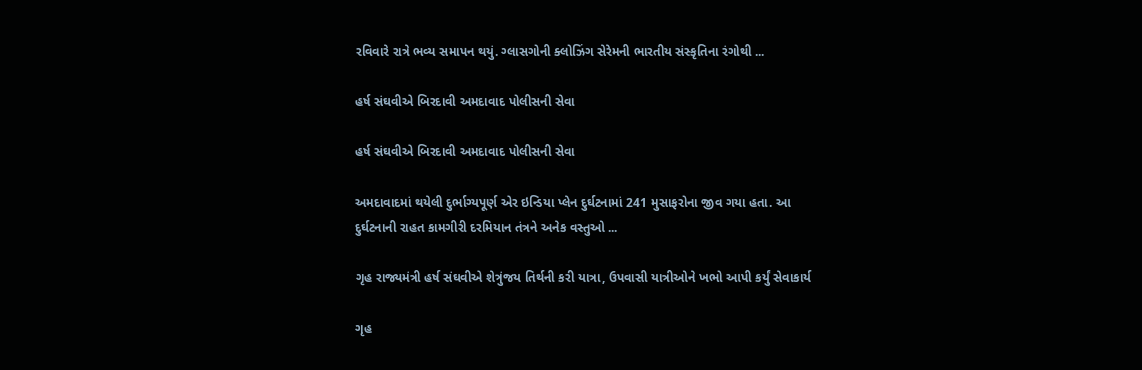રવિવારે રાત્રે ભવ્ય સમાપન થયું. ગ્લાસગોની ક્લોઝિંગ સેરેમની ભારતીય સંસ્કૃતિના રંગોથી ...

હર્ષ સંઘવીએ બિરદાવી અમદાવાદ પોલીસની સેવા

હર્ષ સંઘવીએ બિરદાવી અમદાવાદ પોલીસની સેવા

અમદાવાદમાં થયેલી દુર્ભાગ્યપૂર્ણ એર ઇન્ડિયા પ્લેન દુર્ઘટનામાં 241 મુસાફરોના જીવ ગયા હતા. આ દુર્ઘટનાની રાહત કામગીરી દરમિયાન તંત્રને અનેક વસ્તુઓ ...

ગૃહ રાજ્યમંત્રી હર્ષ સંઘવીએ શેત્રુંજય તિર્થની કરી યાત્રા, ઉપવાસી યાત્રીઓને ખભો આપી કર્યું સેવાકાર્ય

ગૃહ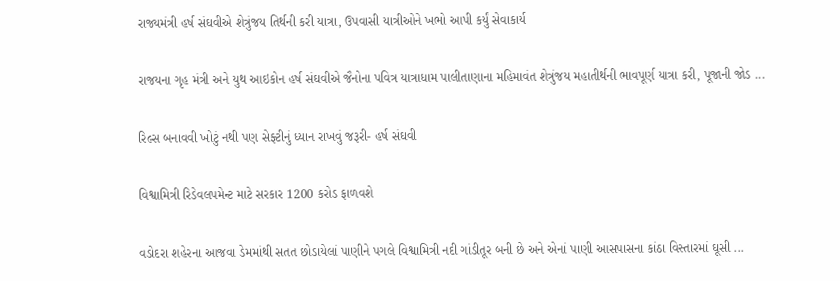રાજ્યમંત્રી હર્ષ સંઘવીએ શેત્રુંજય તિર્થની કરી યાત્રા, ઉપવાસી યાત્રીઓને ખભો આપી કર્યું સેવાકાર્ય

રાજયના ગૃહ મંત્રી અને યુથ આઇકોન હર્ષ સંઘવીએ જૈનોના પવિત્ર યાત્રાધામ પાલીતાણાના મહિમાવંત શેત્રુંજય મહાતીર્થની ભાવપૂર્ણ યાત્રા કરી, પૂજાની જોડ ...

રિલ્સ બનાવવી ખોટું નથી પણ સેફ્ટીનું ધ્યાન રાખવું જરૂરી- હર્ષ સંઘવી

વિશ્વામિત્રી રિડેવલપમેન્ટ માટે સરકાર 1200 કરોડ ફાળવશે

વડોદરા શહેરના આજવા ડેમમાંથી સતત છોડાયેલાં પાણીને પગલે વિશ્વામિત્રી નદી ગાંડીતૂર બની છે અને એનાં પાણી આસપાસના કાંઠા વિસ્તારમાં ઘૂસી ...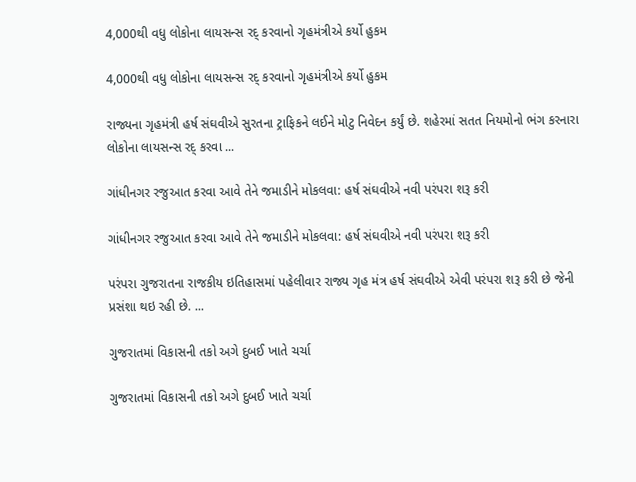4,000થી વધુ લોકોના લાયસન્સ રદ્ કરવાનો ગૃહમંત્રીએ કર્યો હુકમ

4,000થી વધુ લોકોના લાયસન્સ રદ્ કરવાનો ગૃહમંત્રીએ કર્યો હુકમ

રાજ્યના ગૃહમંત્રી હર્ષ સંઘવીએ સુરતના ટ્રાફિકને લઈને મોટુ નિવેદન કર્યું છે. શહેરમાં સતત નિયમોનો ભંગ કરનારા લોકોના લાયસન્સ રદ્ કરવા ...

ગાંધીનગર રજુઆત કરવા આવે તેને જમાડીને મોકલવા: હર્ષ સંઘવીએ નવી પરંપરા શરૂ કરી

ગાંધીનગર રજુઆત કરવા આવે તેને જમાડીને મોકલવા: હર્ષ સંઘવીએ નવી પરંપરા શરૂ કરી

પરંપરા ગુજરાતના રાજકીય ઇતિહાસમાં પહેલીવાર રાજ્ય ગૃહ મંત્ર હર્ષ સંઘવીએ એવી પરંપરા શરૂ કરી છે જેની પ્રસંશા થઇ રહી છે. ...

ગુજરાતમાં વિકાસની તકો અગે દુબઈ ખાતે ચર્ચા

ગુજરાતમાં વિકાસની તકો અગે દુબઈ ખાતે ચર્ચા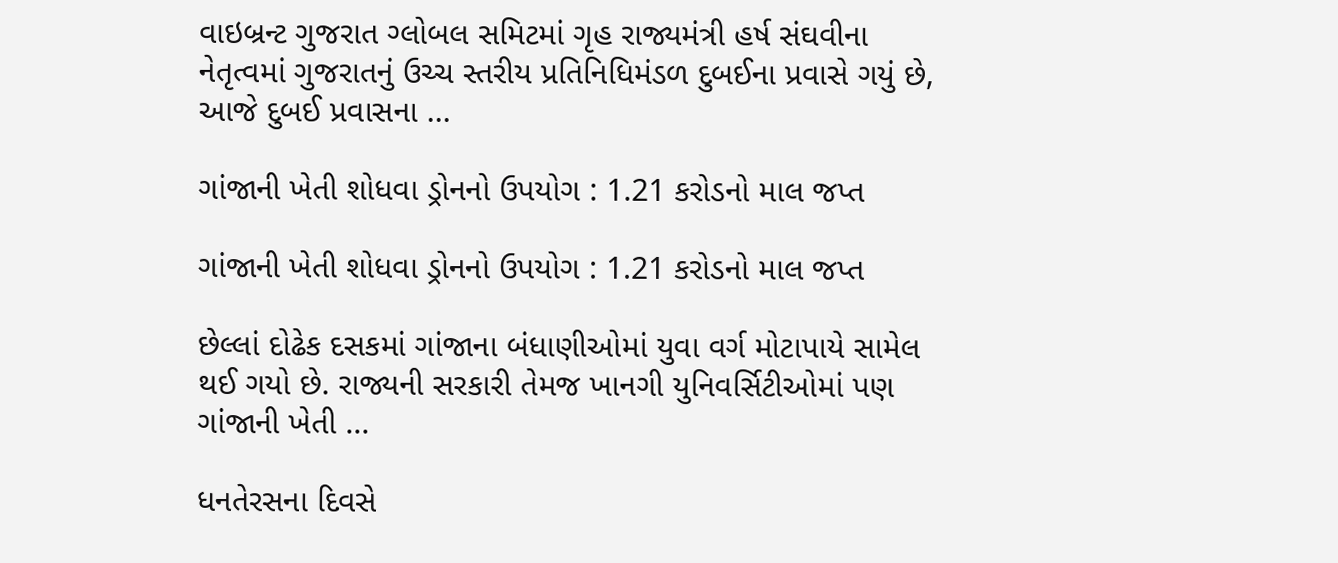વાઇબ્રન્‍ટ ગુજરાત ગ્લોબલ સમિટમાં ગૃહ રાજ્યમંત્રી હર્ષ સંઘવીના નેતૃત્વમાં ગુજરાતનું ઉચ્ચ સ્તરીય પ્રતિનિધિમંડળ દુબઈના પ્રવાસે ગયું છે, આજે દુબઈ પ્રવાસના ...

ગાંજાની ખેતી શોધવા ડ્રોનનો ઉપયોગ : 1.21 કરોડનો માલ જપ્ત

ગાંજાની ખેતી શોધવા ડ્રોનનો ઉપયોગ : 1.21 કરોડનો માલ જપ્ત

છેલ્લાં દોઢેક દસકમાં ગાંજાના બંધાણીઓમાં યુવા વર્ગ મોટાપાયે સામેલ થઈ ગયો છે. રાજ્યની સરકારી તેમજ ખાનગી યુનિવર્સિટીઓમાં પણ ગાંજાની ખેતી ...

ધનતેરસના દિવસે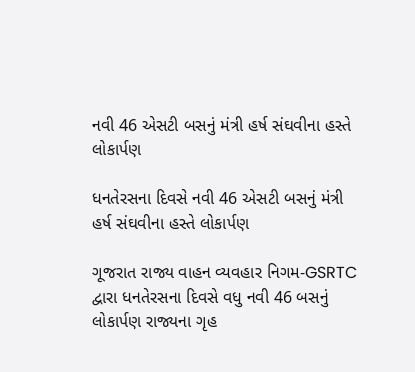નવી 46 એસટી બસનું મંત્રી હર્ષ સંઘવીના હસ્તે લોકાર્પણ

ધનતેરસના દિવસે નવી 46 એસટી બસનું મંત્રી હર્ષ સંઘવીના હસ્તે લોકાર્પણ

ગૂજરાત રાજ્ય વાહન વ્યવહાર નિગમ-GSRTC દ્વારા ધનતેરસના દિવસે વધુ નવી 46 બસનું લોકાર્પણ રાજ્યના ગૃહ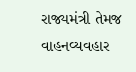રાજ્યમંત્રી તેમજ વાહનવ્યવહાર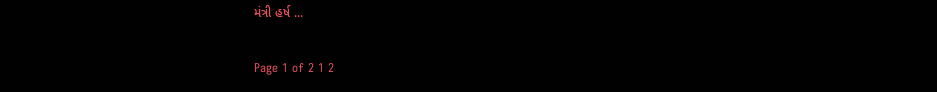મંત્રી હર્ષ ...

Page 1 of 2 1 2